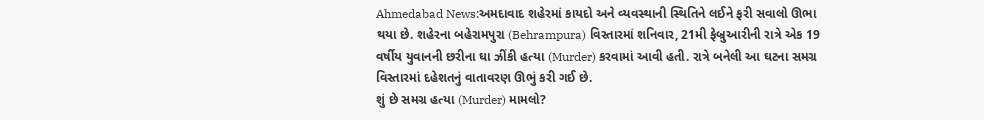Ahmedabad News:અમદાવાદ શહેરમાં કાયદો અને વ્યવસ્થાની સ્થિતિને લઈને ફરી સવાલો ઊભા થયા છે. શહેરના બહેરામપુરા (Behrampura) વિસ્તારમાં શનિવાર, 21મી ફેબ્રુઆરીની રાત્રે એક 19 વર્ષીય યુવાનની છરીના ઘા ઝીંકી હત્યા (Murder) કરવામાં આવી હતી. રાત્રે બનેલી આ ઘટના સમગ્ર વિસ્તારમાં દહેશતનું વાતાવરણ ઊભું કરી ગઈ છે.
શું છે સમગ્ર હત્યા (Murder) મામલો?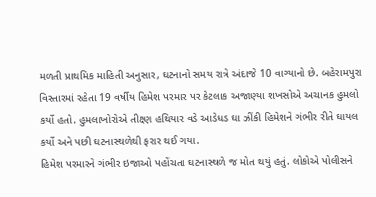મળતી પ્રાથમિક માહિતી અનુસાર, ઘટનાનો સમય રાત્રે અંદાજે 10 વાગ્યાનો છે. બહેરામપુરા વિસ્તારમાં રહેતા 19 વર્ષીય હિમેશ પરમાર પર કેટલાક અજાણ્યા શખસોએ અચાનક હુમલો કર્યો હતો. હુમલાખોરોએ તીક્ષ્ણ હથિયાર વડે આડેધડ ઘા ઝીંકી હિમેશને ગંભીર રીતે ઘાયલ કર્યો અને પછી ઘટનાસ્થળેથી ફરાર થઈ ગયા.
હિમેશ પરમારને ગંભીર ઇજાઓ પહોંચતા ઘટનાસ્થળે જ મોત થયું હતું. લોકોએ પોલીસને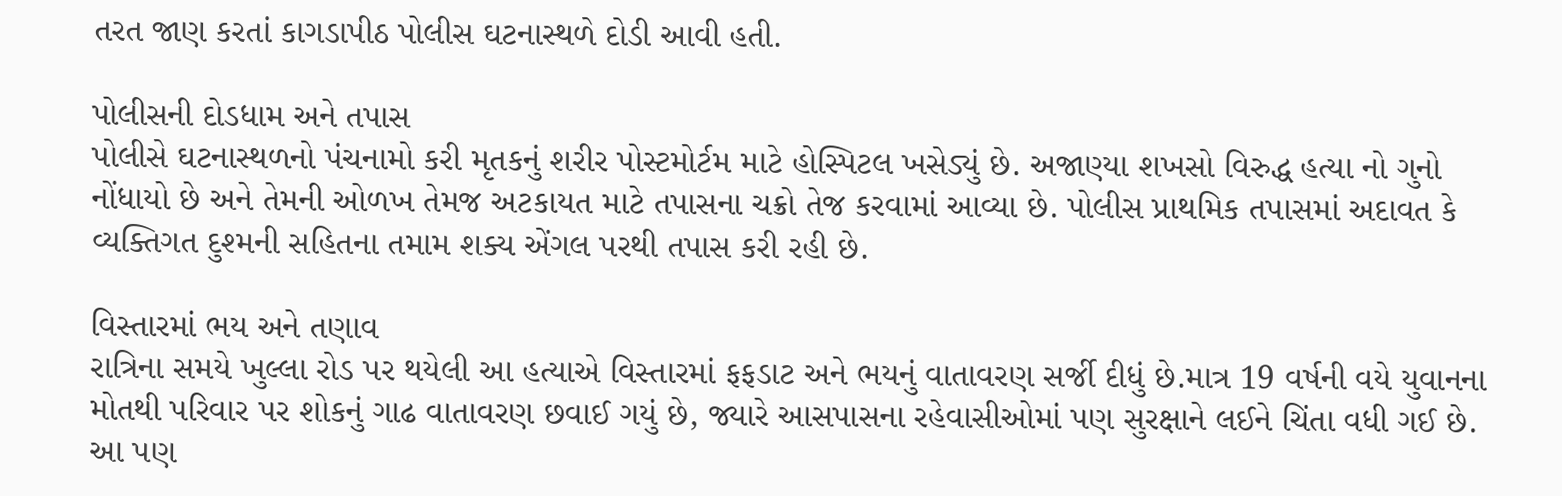તરત જાણ કરતાં કાગડાપીઠ પોલીસ ઘટનાસ્થળે દોડી આવી હતી.

પોલીસની દોડધામ અને તપાસ
પોલીસે ઘટનાસ્થળનો પંચનામો કરી મૃતકનું શરીર પોસ્ટમોર્ટમ માટે હોસ્પિટલ ખસેડ્યું છે. અજાણ્યા શખસો વિરુદ્ધ હત્યા નો ગુનો નોંધાયો છે અને તેમની ઓળખ તેમજ અટકાયત માટે તપાસના ચક્રો તેજ કરવામાં આવ્યા છે. પોલીસ પ્રાથમિક તપાસમાં અદાવત કે વ્યક્તિગત દુશ્મની સહિતના તમામ શક્ય એંગલ પરથી તપાસ કરી રહી છે.

વિસ્તારમાં ભય અને તણાવ
રાત્રિના સમયે ખુલ્લા રોડ પર થયેલી આ હત્યાએ વિસ્તારમાં ફફડાટ અને ભયનું વાતાવરણ સર્જી દીધું છે.માત્ર 19 વર્ષની વયે યુવાનના મોતથી પરિવાર પર શોકનું ગાઢ વાતાવરણ છવાઈ ગયું છે, જ્યારે આસપાસના રહેવાસીઓમાં પણ સુરક્ષાને લઈને ચિંતા વધી ગઈ છે.
આ પણ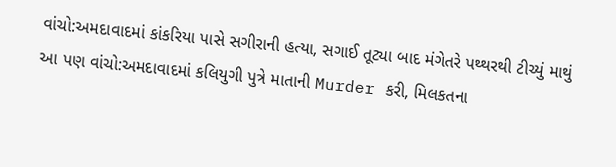વાંચો:અમદાવાદમાં કાંકરિયા પાસે સગીરાની હત્યા, સગાઈ તૂટ્યા બાદ મંગેતરે પથ્થરથી ટીચ્યું માથું
આ પણ વાંચો:અમદાવાદમાં કલિયુગી પુત્રે માતાની Murder કરી, મિલકતના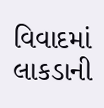વિવાદમાં લાકડાની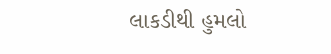લાકડીથી હુમલો